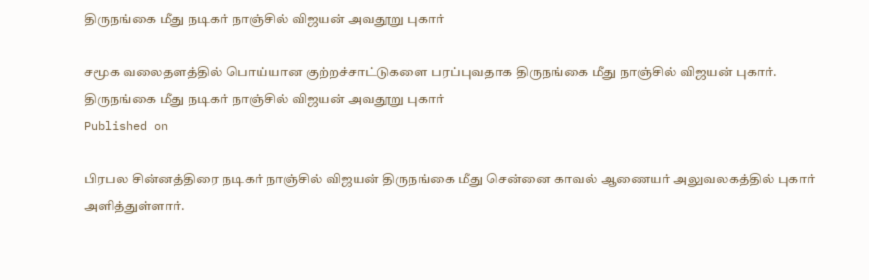திருநங்கை மீது நடிகர் நாஞ்சில் விஜயன் அவதூறு புகார்

சமூக வலைதளத்தில் பொய்யான குற்றச்சாட்டுகளை பரப்புவதாக திருநங்கை மீது நாஞ்சில் விஜயன் புகார்.
திருநங்கை மீது நடிகர் நாஞ்சில் விஜயன் அவதூறு புகார்
Published on

பிரபல சின்னத்திரை நடிகர் நாஞ்சில் விஜயன் திருநங்கை மீது சென்னை காவல் ஆணையர் அலுவலகத்தில் புகார் அளித்துள்ளார்.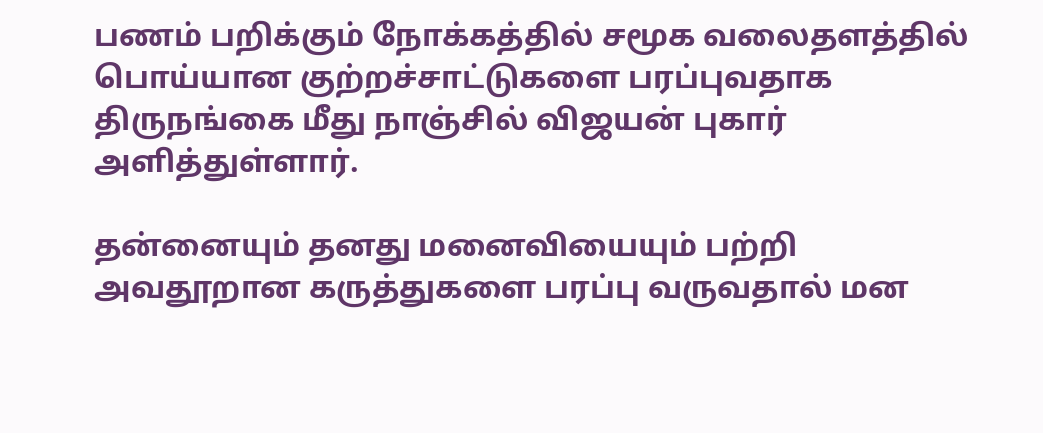பணம் பறிக்கும் நோக்கத்தில் சமூக வலைதளத்தில் பொய்யான குற்றச்சாட்டுகளை பரப்புவதாக திருநங்கை மீது நாஞ்சில் விஜயன் புகார் அளித்துள்ளார்.

தன்னையும் தனது மனைவியையும் பற்றி அவதூறான கருத்துகளை பரப்பு வருவதால் மன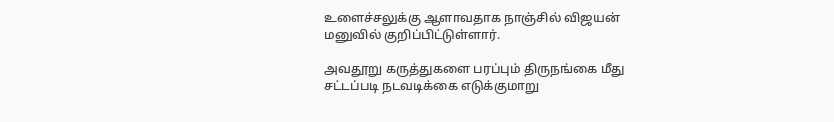உளைச்சலுக்கு ஆளாவதாக நாஞ்சில் விஜயன் மனுவில் குறிப்பிட்டுள்ளார்.

அவதூறு கருத்துகளை பரப்பும் திருநங்கை மீது சட்டப்படி நடவடிக்கை எடுக்குமாறு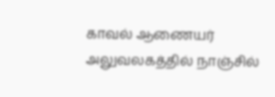காவல் ஆணையர் அலுவலகத்தில் நாஞ்சில்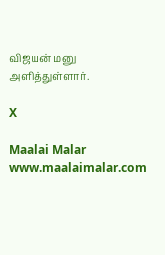விஜயன் மனு அளித்துள்ளார்.

X

Maalai Malar
www.maalaimalar.com